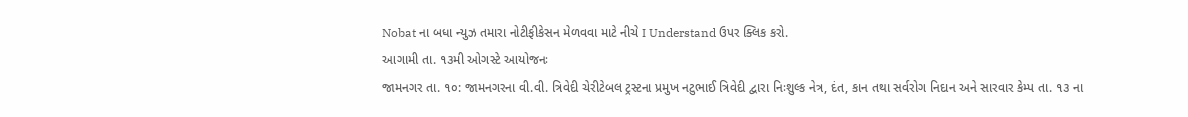Nobat ના બધા ન્યુઝ તમારા નોટીફીકેસન મેળવવા માટે નીચે I Understand ઉપર ક્લિક કરો.
આગામી તા. ૧૩મી ઓગસ્ટે આયોજનઃ
જામનગર તા. ૧૦: જામનગરના વી.વી. ત્રિવેદી ચેરીટેબલ ટ્રસ્ટના પ્રમુખ નટુભાઈ ત્રિવેદી દ્વારા નિઃશુલ્ક નેત્ર, દંત, કાન તથા સર્વરોગ નિદાન અને સારવાર કેમ્પ તા. ૧૩ ના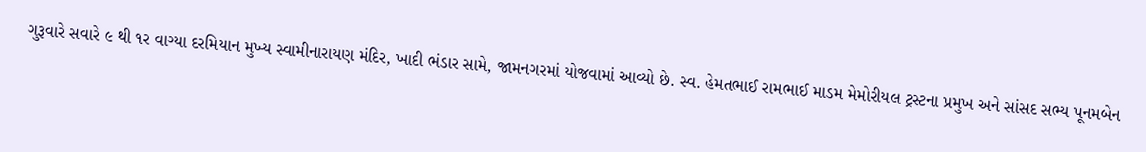ગુરૂવારે સવારે ૯ થી ૧ર વાગ્યા દરમિયાન મુખ્ય સ્વામીનારાયણ મંદિર, ખાદી ભંડાર સામે, જામનગરમાં યોજવામાં આવ્યો છે. સ્વ. હેમતભાઈ રામભાઈ માડમ મેમોરીયલ ટ્રસ્ટના પ્રમુખ અને સાંસદ સભ્ય પૂનમબેન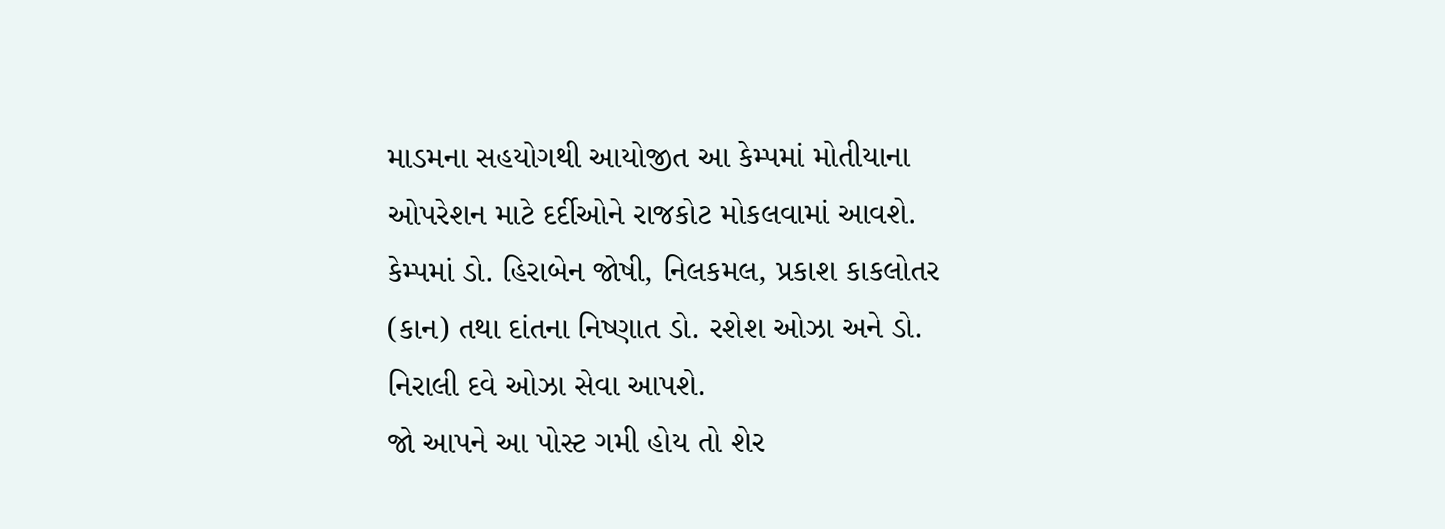માડમના સહયોગથી આયોજીત આ કેમ્પમાં મોતીયાના ઓપરેશન માટે દર્દીઓને રાજકોટ મોકલવામાં આવશે. કેમ્પમાં ડો. હિરાબેન જોષી, નિલકમલ, પ્રકાશ કાકલોતર (કાન) તથા દાંતના નિષ્ણાત ડો. રશેશ ઓઝા અને ડો. નિરાલી દવે ઓઝા સેવા આપશે.
જો આપને આ પોસ્ટ ગમી હોય તો શેર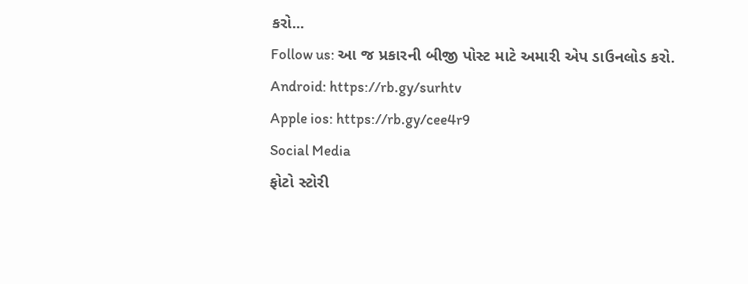કરો...
Follow us: આ જ પ્રકારની બીજી પોસ્ટ માટે અમારી એપ ડાઉનલોડ કરો.
Android: https://rb.gy/surhtv
Apple ios: https://rb.gy/cee4r9
Social Media
ફોટો સ્ટોરી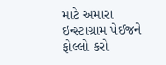માટે અમારા ઇન્સ્ટાગ્રામ પેઈજને ફોલ્લો કરો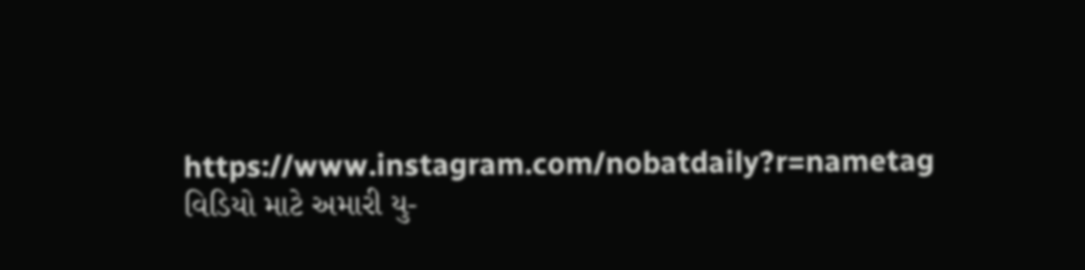https://www.instagram.com/nobatdaily?r=nametag
વિડિયો માટે અમારી યુ-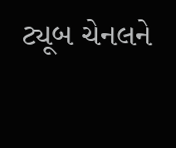ટ્યૂબ ચેનલને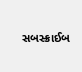સબસ્ક્રાઈબ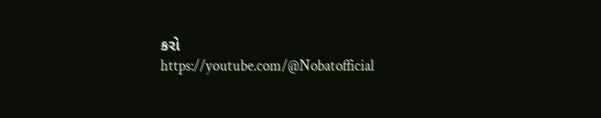કરો
https://youtube.com/@Nobatofficial